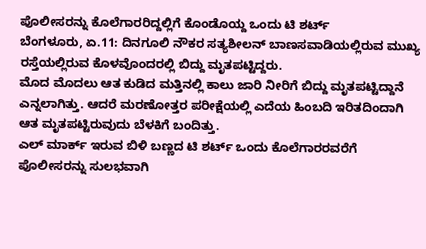ಪೊಲೀಸರನ್ನು ಕೊಲೆಗಾರರಿದ್ದಲ್ಲಿಗೆ ಕೊಂಡೊಯ್ದ ಒಂದು ಟಿ ಶರ್ಟ್
ಬೆಂಗಳೂರು, ಏ.11: ದಿನಗೂಲಿ ನೌಕರ ಸತ್ಯಶೀಲನ್ ಬಾಣಸವಾಡಿಯಲ್ಲಿರುವ ಮುಖ್ಯ ರಸ್ತೆಯಲ್ಲಿರುವ ಕೊಳವೊಂದರಲ್ಲಿ ಬಿದ್ದು ಮೃತಪಟ್ಟಿದ್ದರು.
ಮೊದ ಮೊದಲು ಆತ ಕುಡಿದ ಮತ್ತಿನಲ್ಲಿ ಕಾಲು ಜಾರಿ ನೀರಿಗೆ ಬಿದ್ದು ಮೃತಪಟ್ಟಿದ್ದಾನೆ ಎನ್ನಲಾಗಿತ್ತು. ಆದರೆ ಮರಣೋತ್ತರ ಪರೀಕ್ಷೆಯಲ್ಲಿ ಎದೆಯ ಹಿಂಬದಿ ಇರಿತದಿಂದಾಗಿ ಆತ ಮೃತಪಟ್ಟಿರುವುದು ಬೆಳಕಿಗೆ ಬಂದಿತ್ತು.
ಎಲ್ ಮಾರ್ಕ್ ಇರುವ ಬಿಳಿ ಬಣ್ಣದ ಟಿ ಶರ್ಟ್ ಒಂದು ಕೊಲೆಗಾರರವರೆಗೆ ಪೊಲೀಸರನ್ನು ಸುಲಭವಾಗಿ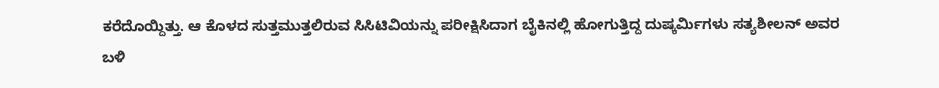ಕರೆದೊಯ್ದಿತ್ತು. ಆ ಕೊಳದ ಸುತ್ತಮುತ್ತಲಿರುವ ಸಿಸಿಟಿವಿಯನ್ನು ಪರೀಕ್ಷಿಸಿದಾಗ ಬೈಕಿನಲ್ಲಿ ಹೋಗುತ್ತಿದ್ದ ದುಷ್ಕರ್ಮಿಗಳು ಸತ್ಯಶೀಲನ್ ಅವರ ಬಳಿ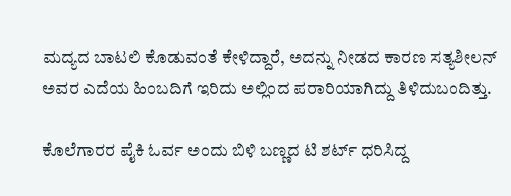ಮದ್ಯದ ಬಾಟಲಿ ಕೊಡುವಂತೆ ಕೇಳಿದ್ದಾರೆ, ಅದನ್ನು ನೀಡದ ಕಾರಣ ಸತ್ಯಶೀಲನ್ ಅವರ ಎದೆಯ ಹಿಂಬದಿಗೆ ಇರಿದು ಅಲ್ಲಿಂದ ಪರಾರಿಯಾಗಿದ್ದು ತಿಳಿದುಬಂದಿತ್ತು.

ಕೊಲೆಗಾರರ ಪೈಕಿ ಓರ್ವ ಅಂದು ಬಿಳಿ ಬಣ್ಣದ ಟಿ ಶರ್ಟ್ ಧರಿಸಿದ್ದ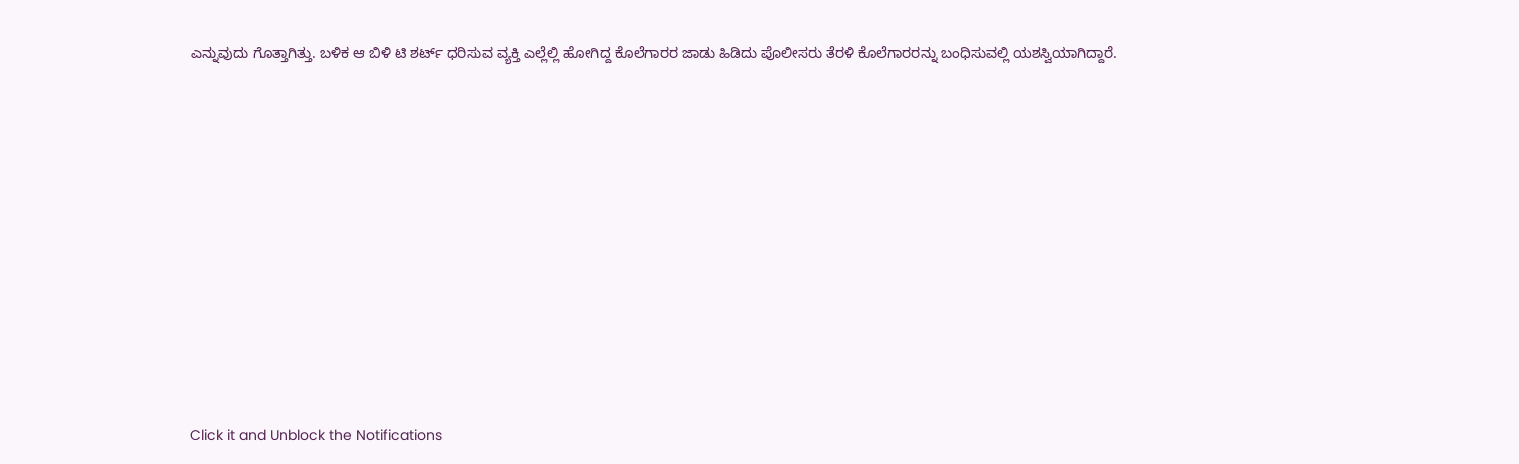ಎನ್ನುವುದು ಗೊತ್ತಾಗಿತ್ತು. ಬಳಿಕ ಆ ಬಿಳಿ ಟಿ ಶರ್ಟ್ ಧರಿಸುವ ವ್ಯಕ್ತಿ ಎಲ್ಲೆಲ್ಲಿ ಹೋಗಿದ್ದ ಕೊಲೆಗಾರರ ಜಾಡು ಹಿಡಿದು ಪೊಲೀಸರು ತೆರಳಿ ಕೊಲೆಗಾರರನ್ನು ಬಂಧಿಸುವಲ್ಲಿ ಯಶಸ್ವಿಯಾಗಿದ್ದಾರೆ.












Click it and Unblock the Notifications